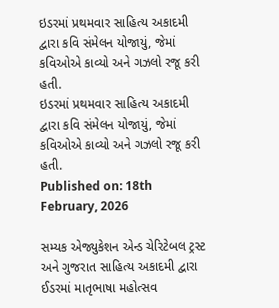ઇડરમાં પ્રથમવાર સાહિત્ય અકાદમી દ્વારા કવિ સંમેલન યોજાયું, જેમાં કવિઓએ કાવ્યો અને ગઝલો રજૂ કરી હતી.
ઇડરમાં પ્રથમવાર સાહિત્ય અકાદમી દ્વારા કવિ સંમેલન યોજાયું, જેમાં કવિઓએ કાવ્યો અને ગઝલો રજૂ કરી હતી.
Published on: 18th February, 2026

સમ્યક એજ્યુકેશન એન્ડ ચેરિટેબલ ટ્રસ્ટ અને ગુજરાત સાહિત્ય અકાદમી દ્વારા ઈડરમાં માતૃભાષા મહોત્સવ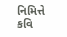નિમિત્તે કવિ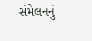સંમેલનનું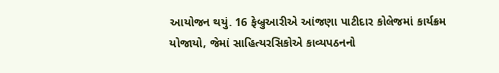આયોજન થયું. 16 ફેબ્રુઆરીએ આંજણા પાટીદાર કોલેજમાં કાર્યક્રમ યોજાયો, જેમાં સાહિત્યરસિકોએ કાવ્યપઠનનો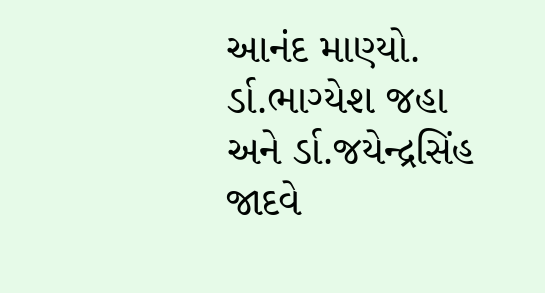આનંદ માણ્યો. ર્ડા.ભાગ્યેશ જહા અને ર્ડા.જયેન્દ્રસિંહ જાદવે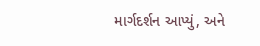માર્ગદર્શન આપ્યું, અને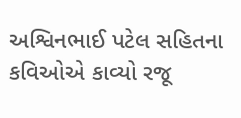અશ્વિનભાઈ પટેલ સહિતના કવિઓએ કાવ્યો રજૂ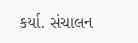કર્યા. સંચાલન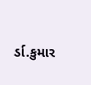ર્ડા.કુમાર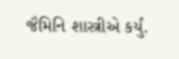જૈમિનિ શાસ્ત્રીએ કર્યું.